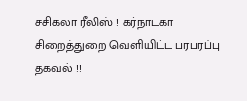சசிகலா ரீலிஸ் ! கர்நாடகா சிறைத்துறை வெளியிட்ட பரபரப்பு தகவல் !!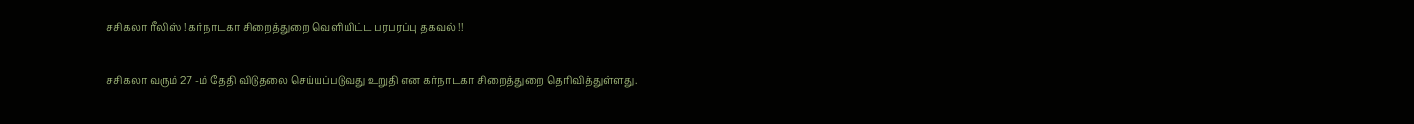சசிகலா ரீலிஸ் ! கர்நாடகா சிறைத்துறை வெளியிட்ட பரபரப்பு தகவல் !!

சசிகலா வரும் 27 -ம் தேதி விடுதலை செய்யப்படுவது உறுதி என கர்நாடகா சிறைத்துறை தெரிவித்துள்ளது.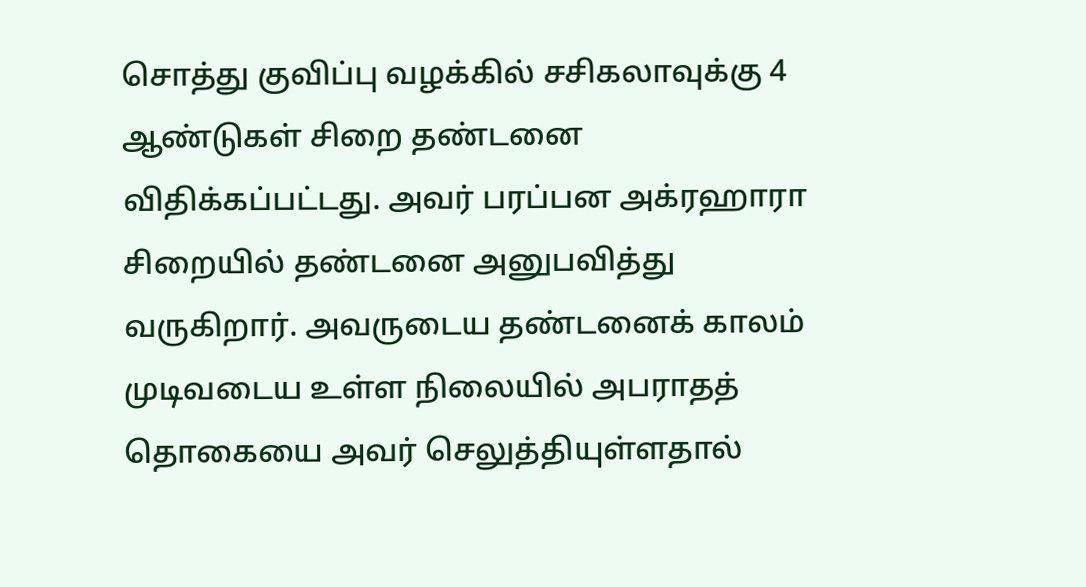சொத்து குவிப்பு வழக்கில் சசிகலாவுக்கு 4 ஆண்டுகள் சிறை தண்டனை விதிக்கப்பட்டது. அவர் பரப்பன அக்ரஹாரா சிறையில் தண்டனை அனுபவித்து வருகிறார். அவருடைய தண்டனைக் காலம் முடிவடைய உள்ள நிலையில் அபராதத் தொகையை அவர் செலுத்தியுள்ளதால்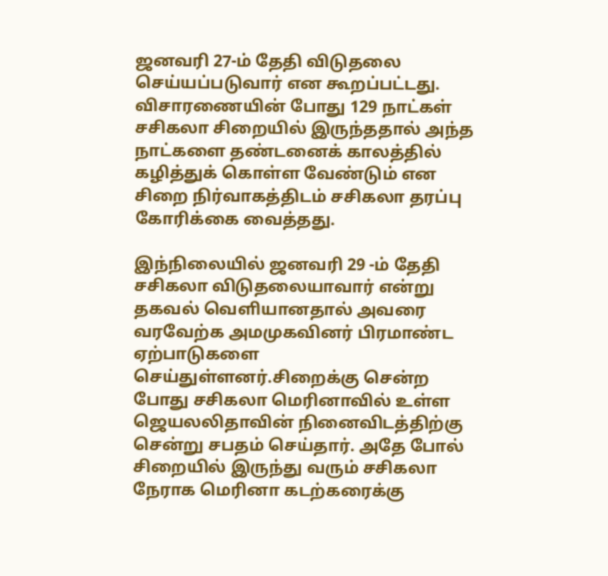ஜனவரி 27-ம் தேதி விடுதலை செய்யப்படுவார் என கூறப்பட்டது. விசாரணையின் போது 129 நாட்கள் சசிகலா சிறையில் இருந்ததால் அந்த நாட்களை தண்டனைக் காலத்தில் கழித்துக் கொள்ள வேண்டும் என சிறை நிர்வாகத்திடம் சசிகலா தரப்பு கோரிக்கை வைத்தது.

இந்நிலையில் ஜனவரி 29 -ம் தேதி சசிகலா விடுதலையாவார் என்று தகவல் வெளியானதால் அவரை வரவேற்க அமமுகவினர் பிரமாண்ட ஏற்பாடுகளை செய்துள்ளனர்.சிறைக்கு சென்ற போது சசிகலா மெரினாவில் உள்ள ஜெயலலிதாவின் நினைவிடத்திற்கு சென்று சபதம் செய்தார். அதே போல் சிறையில் இருந்து வரும் சசிகலா நேராக மெரினா கடற்கரைக்கு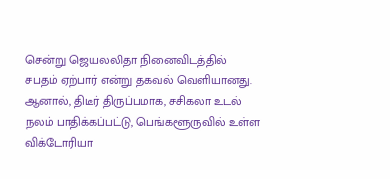சென்று ஜெயலலிதா நினைவிடத்தில் சபதம் ஏற்பார் என்று தகவல் வெளியானது.
ஆனால், திடீர் திருப்பமாக, சசிகலா உடல் நலம் பாதிக்கப்பட்டு, பெங்களூருவில் உள்ள விக்டோரியா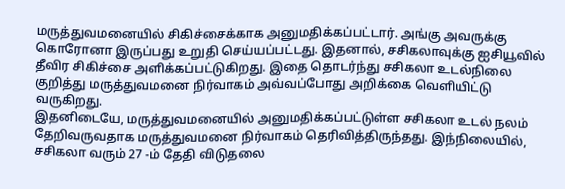மருத்துவமனையில் சிகிச்சைக்காக அனுமதிக்கப்பட்டார். அங்கு அவருக்கு கொரோனா இருப்பது உறுதி செய்யப்பட்டது. இதனால், சசிகலாவுக்கு ஐசியூவில் தீவிர சிகிச்சை அளிக்கப்பட்டுகிறது. இதை தொடர்ந்து சசிகலா உடல்நிலை குறித்து மருத்துவமனை நிர்வாகம் அவ்வப்போது அறிக்கை வெளியிட்டு வருகிறது.
இதனிடையே, மருத்துவமனையில் அனுமதிக்கப்பட்டுள்ள சசிகலா உடல் நலம் தேறிவருவதாக மருத்துவமனை நிர்வாகம் தெரிவித்திருந்தது. இந்நிலையில், சசிகலா வரும் 27 -ம் தேதி விடுதலை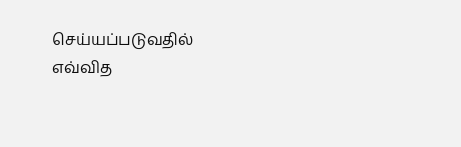செய்யப்படுவதில் எவ்வித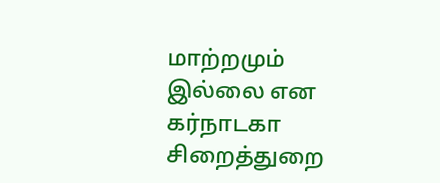மாற்றமும் இல்லை என கர்நாடகா சிறைத்துறை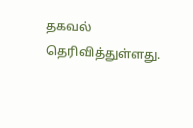தகவல் தெரிவித்துள்ளது.